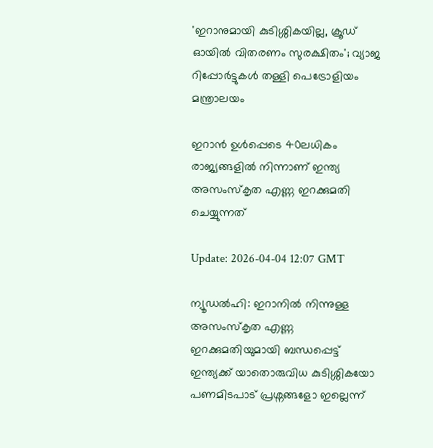'ഇറാനുമായി കുടിശ്ശികയില്ല, ക്രൂഡ് ഓയിൽ വിതരണം സുരക്ഷിതം'; വ്യാജ റിപ്പോർട്ടുകൾ തള്ളി പെട്രോളിയം മന്ത്രാലയം

ഇറാൻ ഉൾപ്പെടെ 40ലധികം രാജ്യങ്ങളിൽ നിന്നാണ് ഇന്ത്യ അസംസ്കൃത എണ്ണ ഇറക്കുമതി ചെയ്യുന്നത്

Update: 2026-04-04 12:07 GMT

ന്യൂഡൽഹി: ഇറാനിൽ നിന്നുള്ള അസംസ്കൃത എണ്ണ ഇറക്കുമതിയുമായി ബന്ധപ്പെട്ട് ഇന്ത്യക്ക് യാതൊരുവിധ കുടിശ്ശികയോ പണമിടപാട് പ്രശ്നങ്ങളോ ഇല്ലെന്ന്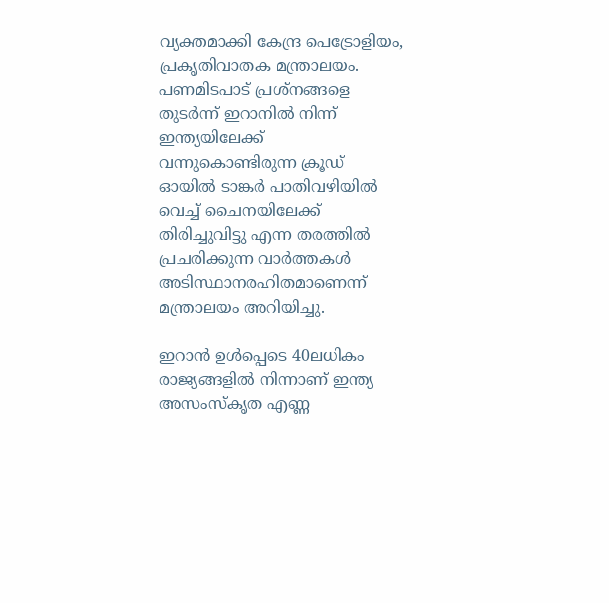വ്യക്തമാക്കി കേന്ദ്ര പെട്രോളിയം, പ്രകൃതിവാതക മന്ത്രാലയം. പണമിടപാട് പ്രശ്നങ്ങളെ തുടർന്ന് ഇറാനിൽ നിന്ന് ഇന്ത്യയിലേക്ക് വന്നുകൊണ്ടിരുന്ന ക്രൂഡ് ഓയിൽ ടാങ്കർ പാതിവഴിയിൽ വെച്ച് ചൈനയിലേക്ക് തിരിച്ചുവിട്ടു എന്ന തരത്തിൽ പ്രചരിക്കുന്ന വാർത്തകൾ അടിസ്ഥാനരഹിതമാണെന്ന് മന്ത്രാലയം അറിയിച്ചു.

ഇറാൻ ഉൾപ്പെടെ 40ലധികം രാജ്യങ്ങളിൽ നിന്നാണ് ഇന്ത്യ അസംസ്കൃത എണ്ണ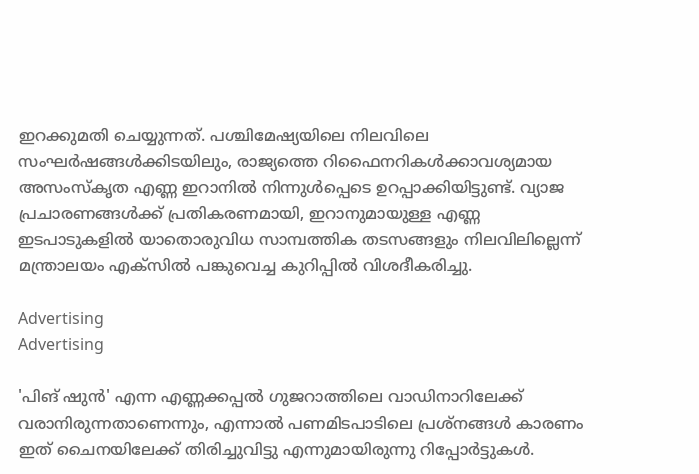ഇറക്കുമതി ചെയ്യുന്നത്. പശ്ചിമേഷ്യയിലെ നിലവിലെ സംഘർഷങ്ങൾക്കിടയിലും, രാജ്യത്തെ റിഫൈനറികൾക്കാവശ്യമായ അസംസ്കൃത എണ്ണ ഇറാനിൽ നിന്നുൾപ്പെടെ ഉറപ്പാക്കിയിട്ടുണ്ട്. വ്യാജ പ്രചാരണങ്ങൾക്ക് പ്രതികരണമായി, ഇറാനുമായുള്ള എണ്ണ ഇടപാടുകളിൽ യാതൊരുവിധ സാമ്പത്തിക തടസങ്ങളും നിലവിലില്ലെന്ന് മന്ത്രാലയം എക്സിൽ പങ്കുവെച്ച കുറിപ്പിൽ വിശദീകരിച്ചു.

Advertising
Advertising

'പിങ് ഷുൻ' എന്ന എണ്ണക്കപ്പൽ ഗുജറാത്തിലെ വാഡിനാറിലേക്ക് വരാനിരുന്നതാണെന്നും, എന്നാൽ പണമിടപാടിലെ പ്രശ്നങ്ങൾ കാരണം ഇത് ചൈനയിലേക്ക് തിരിച്ചുവിട്ടു എന്നുമായിരുന്നു റിപ്പോർട്ടുകൾ.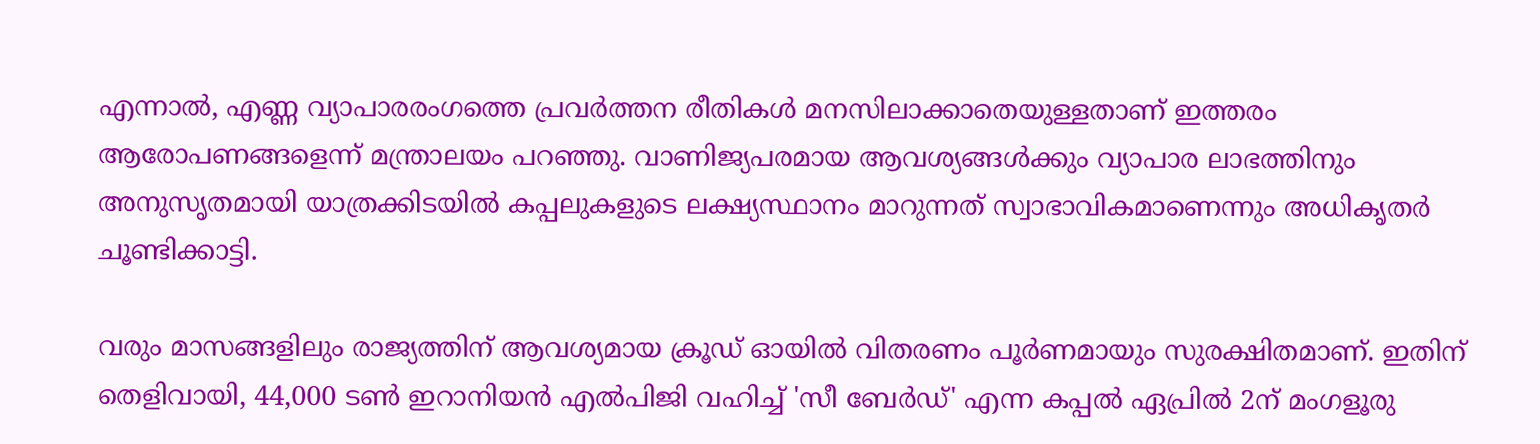എന്നാൽ, എണ്ണ വ്യാപാരരംഗത്തെ പ്രവർത്തന രീതികൾ മനസിലാക്കാതെയുള്ളതാണ് ഇത്തരം ആരോപണങ്ങളെന്ന് മന്ത്രാലയം പറഞ്ഞു. വാണിജ്യപരമായ ആവശ്യങ്ങൾക്കും വ്യാപാര ലാഭത്തിനും അനുസൃതമായി യാത്രക്കിടയിൽ കപ്പലുകളുടെ ലക്ഷ്യസ്ഥാനം മാറുന്നത് സ്വാഭാവികമാണെന്നും അധികൃതർ ചൂണ്ടിക്കാട്ടി.

വരും മാസങ്ങളിലും രാജ്യത്തിന് ആവശ്യമായ ക്രൂഡ് ഓയിൽ വിതരണം പൂർണമായും സുരക്ഷിതമാണ്. ഇതിന് തെളിവായി, 44,000 ടൺ ഇറാനിയൻ എൽപിജി വഹിച്ച് 'സീ ബേർഡ്' എന്ന കപ്പൽ ഏപ്രിൽ 2ന് മംഗളൂരു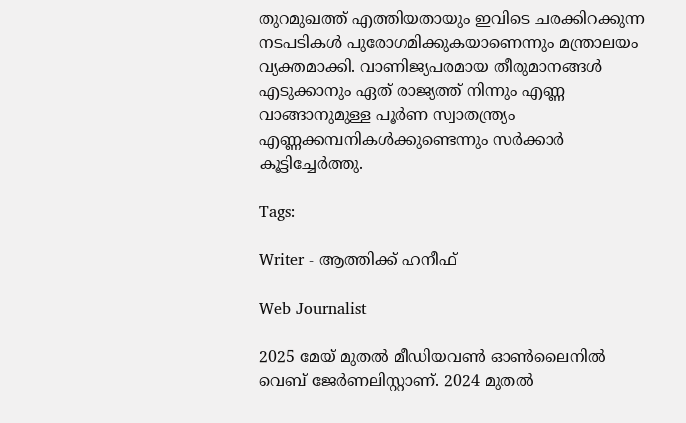തുറമുഖത്ത് എത്തിയതായും ഇവിടെ ചരക്കിറക്കുന്ന നടപടികൾ പുരോഗമിക്കുകയാണെന്നും മന്ത്രാലയം വ്യക്തമാക്കി. വാണിജ്യപരമായ തീരുമാനങ്ങൾ എടുക്കാനും ഏത് രാജ്യത്ത് നിന്നും എണ്ണ വാങ്ങാനുമുള്ള പൂർണ സ്വാതന്ത്ര്യം എണ്ണക്കമ്പനികൾക്കുണ്ടെന്നും സർക്കാർ കൂട്ടിച്ചേർത്തു.

Tags:

Writer - ആത്തിക്ക് ഹനീഫ്

Web Journalist

2025 മേയ് മുതൽ മീഡിയവൺ ഓൺലൈനിൽ വെബ് ജേർണലിസ്റ്റാണ്. 2024 മുതൽ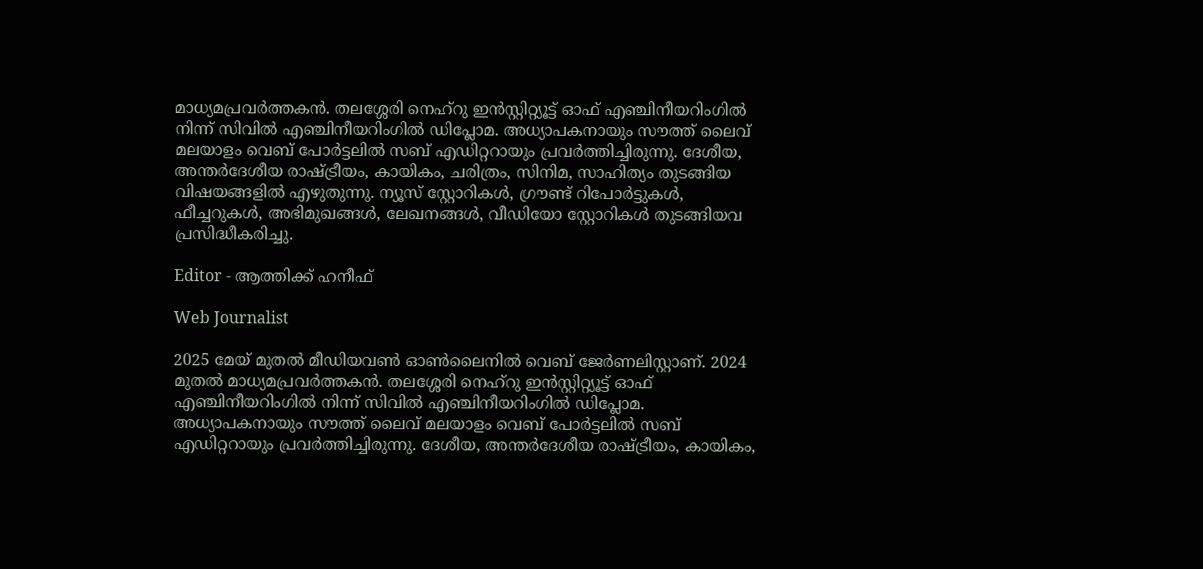മാധ്യമപ്രവർത്തകൻ. തലശ്ശേരി നെഹ്‌റു ഇൻസ്റ്റിറ്റ്യൂട്ട് ഓഫ് എഞ്ചിനീയറിംഗിൽ നിന്ന് സിവിൽ എഞ്ചിനീയറിംഗിൽ ഡിപ്ലോമ. അധ്യാപകനായും സൗത്ത് ലൈവ് മലയാളം വെബ് പോർട്ടലിൽ സബ് എഡിറ്ററായും പ്രവർത്തിച്ചിരുന്നു. ദേശീയ, അന്തർദേശീയ രാഷ്ട്രീയം, കായികം, ചരിത്രം, സിനിമ, സാഹിത്യം തുടങ്ങിയ വിഷയങ്ങളിൽ എഴുതുന്നു. ന്യൂസ് സ്റ്റോറികൾ, ഗ്രൗണ്ട് റിപോർട്ടുകൾ, ഫീച്ചറുകൾ, അഭിമുഖങ്ങൾ, ലേഖനങ്ങൾ, വീഡിയോ സ്റ്റോറികൾ തുടങ്ങിയവ പ്രസിദ്ധീകരിച്ചു.

Editor - ആത്തിക്ക് ഹനീഫ്

Web Journalist

2025 മേയ് മുതൽ മീഡിയവൺ ഓൺലൈനിൽ വെബ് ജേർണലിസ്റ്റാണ്. 2024 മുതൽ മാധ്യമപ്രവർത്തകൻ. തലശ്ശേരി നെഹ്‌റു ഇൻസ്റ്റിറ്റ്യൂട്ട് ഓഫ് എഞ്ചിനീയറിംഗിൽ നിന്ന് സിവിൽ എഞ്ചിനീയറിംഗിൽ ഡിപ്ലോമ. അധ്യാപകനായും സൗത്ത് ലൈവ് മലയാളം വെബ് പോർട്ടലിൽ സബ് എഡിറ്ററായും പ്രവർത്തിച്ചിരുന്നു. ദേശീയ, അന്തർദേശീയ രാഷ്ട്രീയം, കായികം,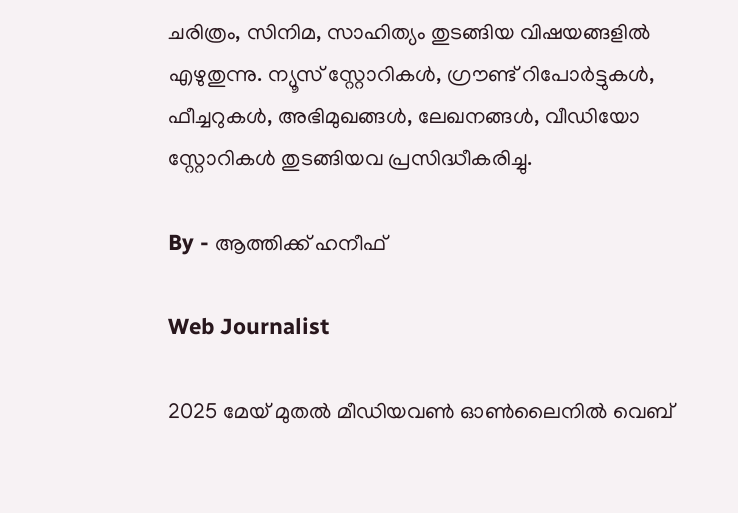ചരിത്രം, സിനിമ, സാഹിത്യം തുടങ്ങിയ വിഷയങ്ങളിൽ എഴുതുന്നു. ന്യൂസ് സ്റ്റോറികൾ, ഗ്രൗണ്ട് റിപോർട്ടുകൾ, ഫീച്ചറുകൾ, അഭിമുഖങ്ങൾ, ലേഖനങ്ങൾ, വീഡിയോ സ്റ്റോറികൾ തുടങ്ങിയവ പ്രസിദ്ധീകരിച്ചു.

By - ആത്തിക്ക് ഹനീഫ്

Web Journalist

2025 മേയ് മുതൽ മീഡിയവൺ ഓൺലൈനിൽ വെബ്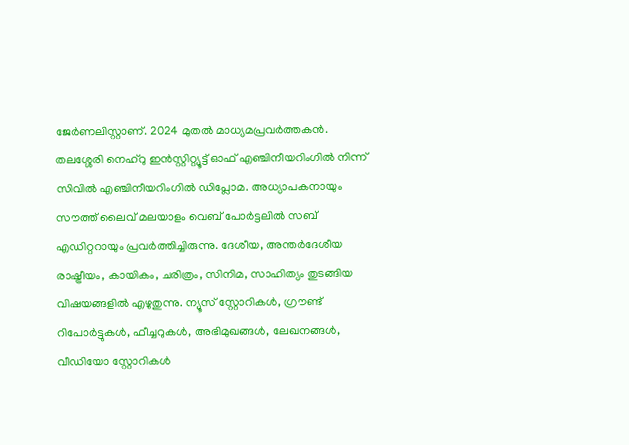ജേർണലിസ്റ്റാണ്. 2024 മുതൽ മാധ്യമപ്രവർത്തകൻ. തലശ്ശേരി നെഹ്‌റു ഇൻസ്റ്റിറ്റ്യൂട്ട് ഓഫ് എഞ്ചിനീയറിംഗിൽ നിന്ന് സിവിൽ എഞ്ചിനീയറിംഗിൽ ഡിപ്ലോമ. അധ്യാപകനായും സൗത്ത് ലൈവ് മലയാളം വെബ് പോർട്ടലിൽ സബ് എഡിറ്ററായും പ്രവർത്തിച്ചിരുന്നു. ദേശീയ, അന്തർദേശീയ രാഷ്ട്രീയം, കായികം, ചരിത്രം, സിനിമ, സാഹിത്യം തുടങ്ങിയ വിഷയങ്ങളിൽ എഴുതുന്നു. ന്യൂസ് സ്റ്റോറികൾ, ഗ്രൗണ്ട് റിപോർട്ടുകൾ, ഫീച്ചറുകൾ, അഭിമുഖങ്ങൾ, ലേഖനങ്ങൾ, വീഡിയോ സ്റ്റോറികൾ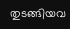തുടങ്ങിയവ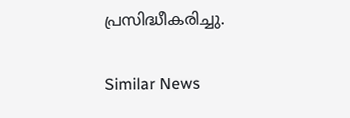പ്രസിദ്ധീകരിച്ചു.

Similar News